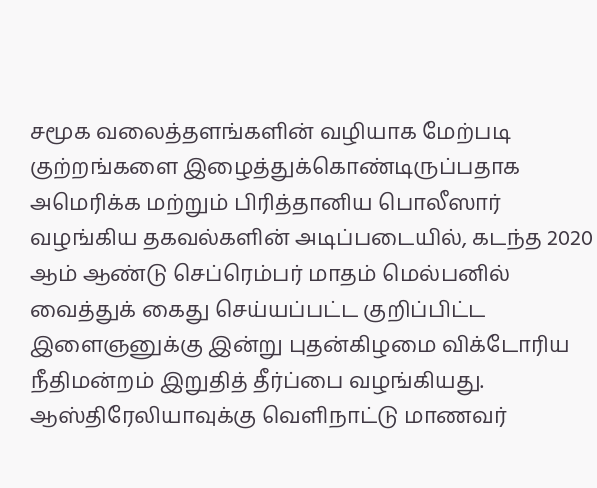சமூக வலைத்தளங்களின் வழியாக மேற்படி குற்றங்களை இழைத்துக்கொண்டிருப்பதாக அமெரிக்க மற்றும் பிரித்தானிய பொலீஸார் வழங்கிய தகவல்களின் அடிப்படையில், கடந்த 2020 ஆம் ஆண்டு செப்ரெம்பர் மாதம் மெல்பனில் வைத்துக் கைது செய்யப்பட்ட குறிப்பிட்ட இளைஞனுக்கு இன்று புதன்கிழமை விக்டோரிய நீதிமன்றம் இறுதித் தீர்ப்பை வழங்கியது.
ஆஸ்திரேலியாவுக்கு வெளிநாட்டு மாணவர்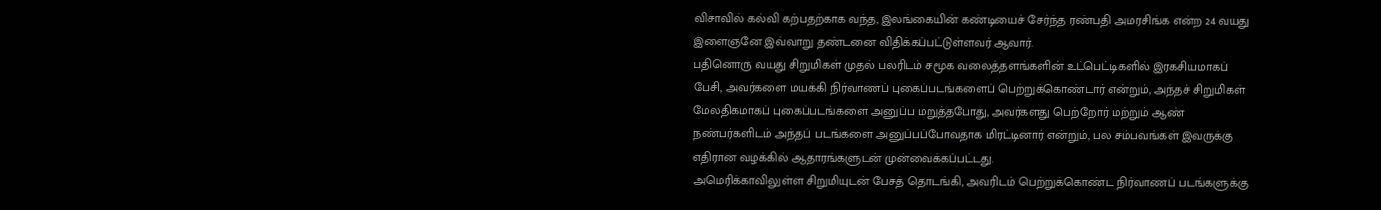விசாவில் கல்வி கற்பதற்காக வந்த, இலங்கையின் கண்டியைச் சேர்ந்த ரண்பதி அமரசிங்க என்ற 24 வயது இளைஞனே இவ்வாறு தண்டனை விதிக்கப்பட்டுள்ளவர் ஆவார்.
பதினொரு வயது சிறுமிகள் முதல் பலரிடம் சமூக வலைத்தளங்களின் உட்பெட்டிகளில் இரகசியமாகப் பேசி, அவர்களை மயக்கி நிர்வாணப் புகைப்படங்களைப் பெற்றுக்கொண்டார் என்றும், அந்தச் சிறுமிகள் மேலதிகமாகப் புகைப்படங்களை அனுப்ப மறுத்தபோது, அவர்களது பெற்றோர் மற்றும் ஆண் நண்பர்களிடம் அந்தப் படங்களை அனுப்பப்போவதாக மிரட்டினார் என்றும், பல சம்பவங்கள் இவருக்கு எதிரான வழக்கில் ஆதாரங்களுடன் முன்வைக்கப்பட்டது.
அமெரிக்காவிலுள்ள சிறுமியுடன் பேசத் தொடங்கி, அவரிடம் பெற்றுக்கொண்ட நிர்வாணப் படங்களுக்கு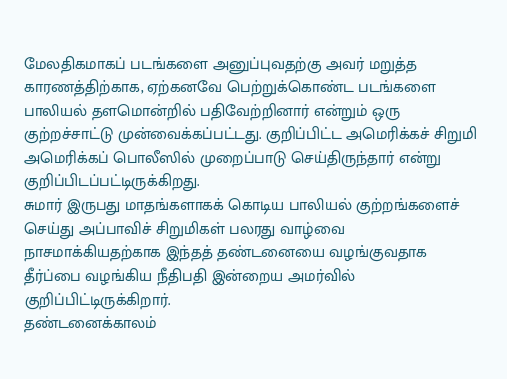மேலதிகமாகப் படங்களை அனுப்புவதற்கு அவர் மறுத்த காரணத்திற்காக, ஏற்கனவே பெற்றுக்கொண்ட படங்களை பாலியல் தளமொன்றில் பதிவேற்றினார் என்றும் ஒரு குற்றச்சாட்டு முன்வைக்கப்பட்டது. குறிப்பிட்ட அமெரிக்கச் சிறுமி அமெரிக்கப் பொலீஸில் முறைப்பாடு செய்திருந்தார் என்று குறிப்பிடப்பட்டிருக்கிறது.
சுமார் இருபது மாதங்களாகக் கொடிய பாலியல் குற்றங்களைச் செய்து அப்பாவிச் சிறுமிகள் பலரது வாழ்வை நாசமாக்கியதற்காக இந்தத் தண்டனையை வழங்குவதாக தீர்ப்பை வழங்கிய நீதிபதி இன்றைய அமர்வில் குறிப்பிட்டிருக்கிறார்.
தண்டனைக்காலம்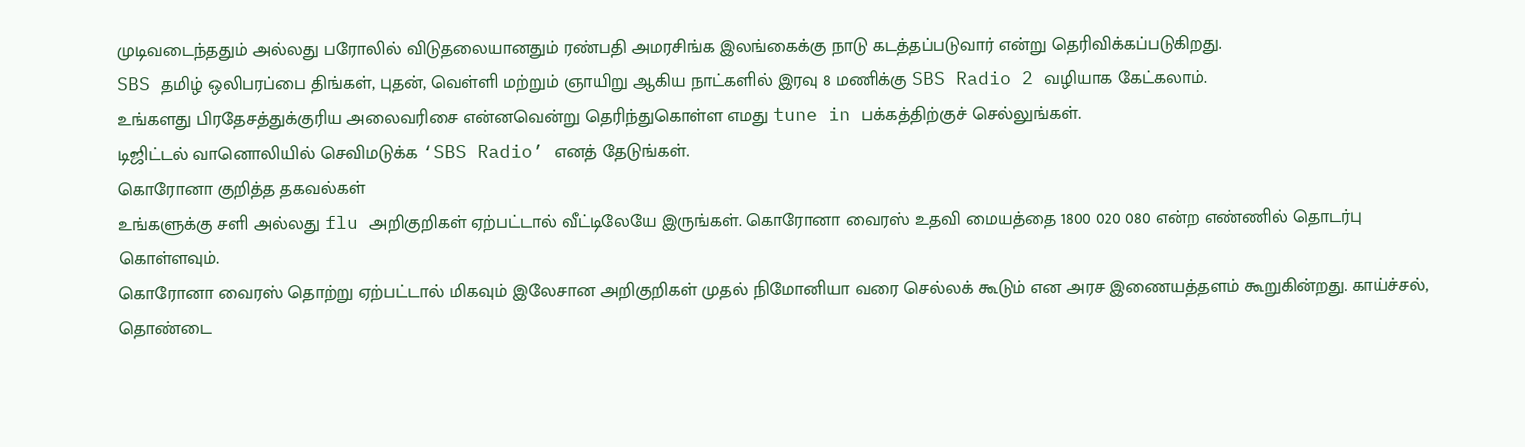முடிவடைந்ததும் அல்லது பரோலில் விடுதலையானதும் ரண்பதி அமரசிங்க இலங்கைக்கு நாடு கடத்தப்படுவார் என்று தெரிவிக்கப்படுகிறது.
SBS தமிழ் ஒலிபரப்பை திங்கள், புதன், வெள்ளி மற்றும் ஞாயிறு ஆகிய நாட்களில் இரவு 8 மணிக்கு SBS Radio 2 வழியாக கேட்கலாம்.
உங்களது பிரதேசத்துக்குரிய அலைவரிசை என்னவென்று தெரிந்துகொள்ள எமது tune in பக்கத்திற்குச் செல்லுங்கள்.
டிஜிட்டல் வானொலியில் செவிமடுக்க ‘SBS Radio’ எனத் தேடுங்கள்.
கொரோனா குறித்த தகவல்கள்
உங்களுக்கு சளி அல்லது flu அறிகுறிகள் ஏற்பட்டால் வீட்டிலேயே இருங்கள். கொரோனா வைரஸ் உதவி மையத்தை 1800 020 080 என்ற எண்ணில் தொடர்பு கொள்ளவும்.
கொரோனா வைரஸ் தொற்று ஏற்பட்டால் மிகவும் இலேசான அறிகுறிகள் முதல் நிமோனியா வரை செல்லக் கூடும் என அரச இணையத்தளம் கூறுகின்றது. காய்ச்சல், தொண்டை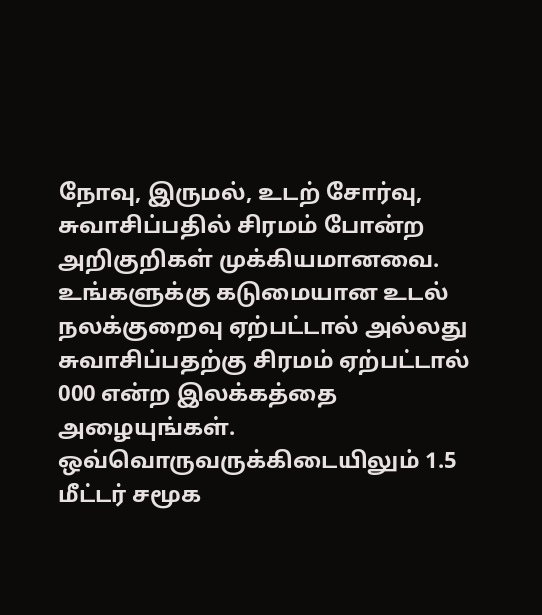நோவு, இருமல், உடற் சோர்வு, சுவாசிப்பதில் சிரமம் போன்ற அறிகுறிகள் முக்கியமானவை.
உங்களுக்கு கடுமையான உடல் நலக்குறைவு ஏற்பட்டால் அல்லது சுவாசிப்பதற்கு சிரமம் ஏற்பட்டால் 000 என்ற இலக்கத்தை அழையுங்கள்.
ஒவ்வொருவருக்கிடையிலும் 1.5 மீட்டர் சமூக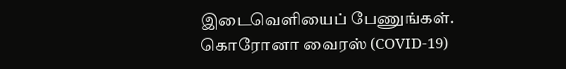இடைவெளியைப் பேணுங்கள்.
கொரோனா வைரஸ் (COVID-19)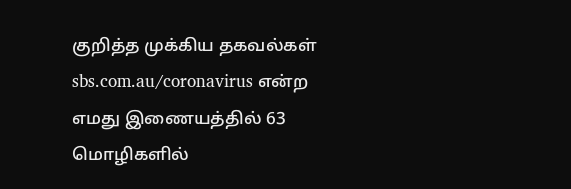குறித்த முக்கிய தகவல்கள் sbs.com.au/coronavirus என்ற எமது இணையத்தில் 63 மொழிகளில்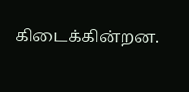கிடைக்கின்றன.